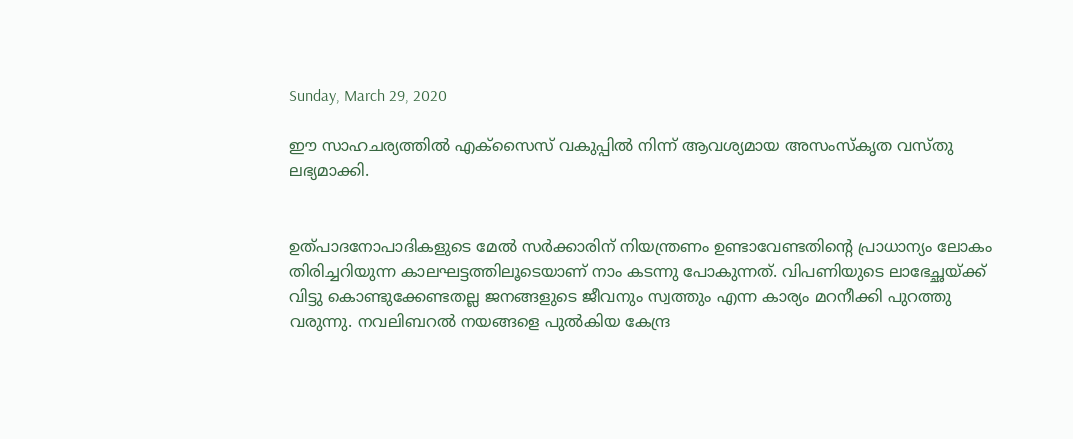Sunday, March 29, 2020

ഈ സാഹചര്യത്തില്‍ എക്‌സൈസ് വകുപ്പില്‍ നിന്ന് ആവശ്യമായ അസംസ്‌കൃത വസ്തു ലഭ്യമാക്കി.


ഉത്പാദനോപാദികളുടെ മേൽ സർക്കാരിന് നിയന്ത്രണം ഉണ്ടാവേണ്ടതിന്റെ പ്രാധാന്യം ലോകം തിരിച്ചറിയുന്ന കാലഘട്ടത്തിലൂടെയാണ് നാം കടന്നു പോകുന്നത്. വിപണിയുടെ ലാഭേച്ഛയ്ക്ക് വിട്ടു കൊണ്ടുക്കേണ്ടതല്ല ജനങ്ങളുടെ ജീവനും സ്വത്തും എന്ന കാര്യം മറനീക്കി പുറത്തു വരുന്നു. നവലിബറൽ നയങ്ങളെ പുൽകിയ കേന്ദ്ര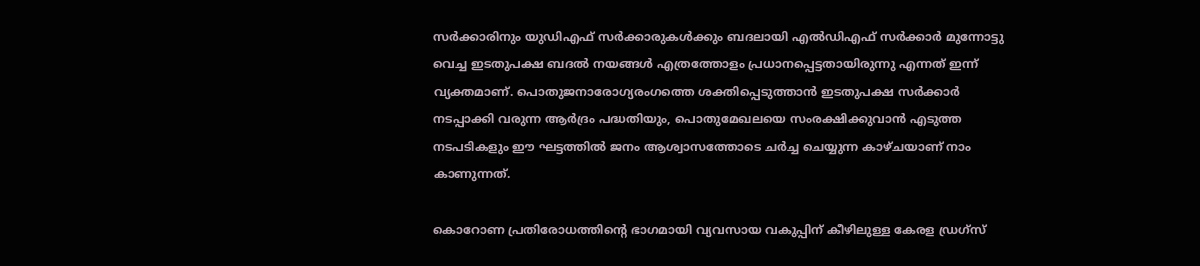സർക്കാരിനും യുഡിഎഫ് സർക്കാരുകൾക്കും ബദലായി എൽഡിഎഫ് സർക്കാർ മുന്നോട്ടു വെച്ച ഇടതുപക്ഷ ബദൽ നയങ്ങൾ എത്രത്തോളം പ്രധാനപ്പെട്ടതായിരുന്നു എന്നത് ഇന്ന് വ്യക്തമാണ്. പൊതുജനാരോഗ്യരംഗത്തെ ശക്തിപ്പെടുത്താൻ ഇടതുപക്ഷ സർക്കാർ നടപ്പാക്കി വരുന്ന ആർദ്രം പദ്ധതിയും, പൊതുമേഖലയെ സംരക്ഷിക്കുവാൻ എടുത്ത നടപടികളും ഈ ഘട്ടത്തിൽ ജനം ആശ്വാസത്തോടെ ചർച്ച ചെയ്യുന്ന കാഴ്ചയാണ് നാം കാണുന്നത്.

കൊറോണ പ്രതിരോധത്തിന്റെ ഭാഗമായി വ്യവസായ വകുപ്പിന് കീഴിലുള്ള കേരള ഡ്രഗ്‌സ്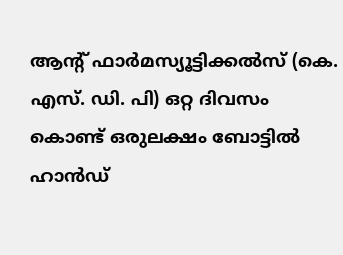ആന്റ് ഫാര്‍മസ്യൂട്ടിക്കല്‍സ് (കെ. എസ്. ഡി. പി) ഒറ്റ ദിവസം കൊണ്ട് ഒരുലക്ഷം ബോട്ടില്‍ ഹാന്‍ഡ്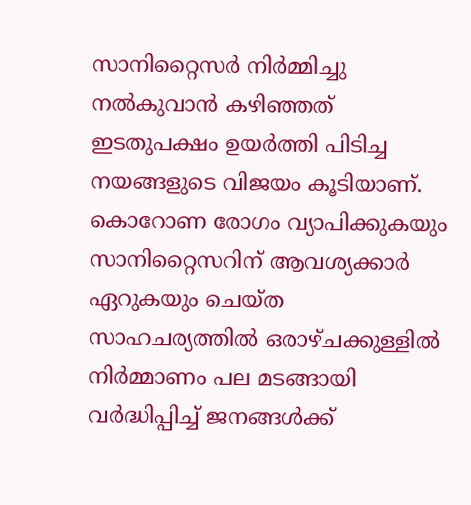സാനിറ്റൈസര്‍ നിര്‍മ്മിച്ചു നൽകുവാൻ കഴിഞ്ഞത് ഇടതുപക്ഷം ഉയർത്തി പിടിച്ച നയങ്ങളുടെ വിജയം കൂടിയാണ്. കൊറോണ രോഗം വ്യാപിക്കുകയും സാനിറ്റൈസറിന് ആവശ്യക്കാര്‍ ഏറുകയും ചെയ്ത സാഹചര്യത്തില്‍ ഒരാഴ്ചക്കുള്ളില്‍ നിര്‍മ്മാണം പല മടങ്ങായി വര്‍ദ്ധിപ്പിച്ച്‌ ജനങ്ങൾക്ക്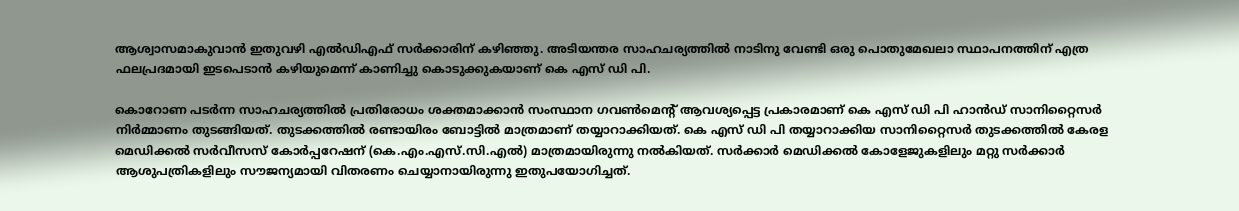ആശ്വാസമാകുവാൻ ഇതുവഴി എൽഡിഎഫ് സർക്കാരിന് കഴിഞ്ഞു. അടിയന്തര സാഹചര്യത്തില്‍ നാടിനു വേണ്ടി ഒരു പൊതുമേഖലാ സ്ഥാപനത്തിന് എത്ര ഫലപ്രദമായി ഇടപെടാന്‍ കഴിയുമെന്ന് കാണിച്ചു കൊടുക്കുകയാണ് കെ എസ് ഡി പി.

കൊറോണ പടര്‍ന്ന സാഹചര്യത്തില്‍ പ്രതിരോധം ശക്തമാക്കാന്‍ സംസ്ഥാന ഗവണ്‍മെന്റ് ആവശ്യപ്പെട്ട പ്രകാരമാണ് കെ എസ് ഡി പി ഹാന്‍ഡ് സാനിറ്റൈസര്‍ നിര്‍മ്മാണം തുടങ്ങിയത്. തുടക്കത്തില്‍ രണ്ടായിരം ബോട്ടില്‍ മാത്രമാണ് തയ്യാറാക്കിയത്. കെ എസ് ഡി പി തയ്യാറാക്കിയ സാനിറ്റൈസര്‍ തുടക്കത്തില്‍ കേരള മെഡിക്കല്‍ സര്‍വീസസ് കോര്‍പ്പറേഷന് (കെ.എം.എസ്.സി.എല്‍) മാത്രമായിരുന്നു നല്‍കിയത്. സര്‍ക്കാര്‍ മെഡിക്കല്‍ കോളേജുകളിലും മറ്റു സര്‍ക്കാര്‍ ആശുപത്രികളിലും സൗജന്യമായി വിതരണം ചെയ്യാനായിരുന്നു ഇതുപയോഗിച്ചത്.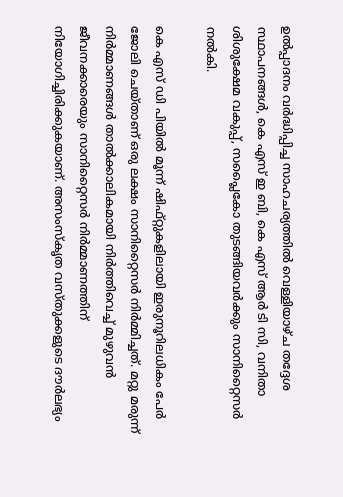ഉല്‍പ്പാദനം വര്‍ദ്ധിപ്പിച്ച സാഹചര്യത്തില്‍ വെള്ളിയാഴ്ച തദ്ദേശ സ്ഥാപനങ്ങള്‍, കെ എസ് ഇ ബി, കെ എസ് ആര്‍ ടി സി, വനിതാ ശിശുക്ഷേമ വകുപ്പ്, സപ്ലൈകോ തുടങ്ങിയവര്‍ക്കും സാനിറ്റൈസര്‍ നല്‍കി.

കെ എസ് ഡി പിയില്‍ മൂന്ന് ഷിഫ്റ്റുകളിലായി ഇരുനൂറിലധികം പേര്‍ ജോലി ചെയ്താണ് ഒരു ലക്ഷം സാനിറ്റൈസര്‍ നിര്‍മ്മിച്ചത്. മറ്റു മരുന്ന് നിര്‍മ്മാണങ്ങള്‍ താല്‍ക്കാലികമായി നിര്‍ത്തിവെച്ച് മുഴുവന്‍ ജീവനക്കാരെയും സാനിറ്റൈസര്‍ നിര്‍മ്മാണത്തിന് നിയോഗിച്ചിരിക്കുകയാണ്. അസംസ്‌കൃത വസ്തുക്കളുടെ ദൗര്‍ലഭ്യം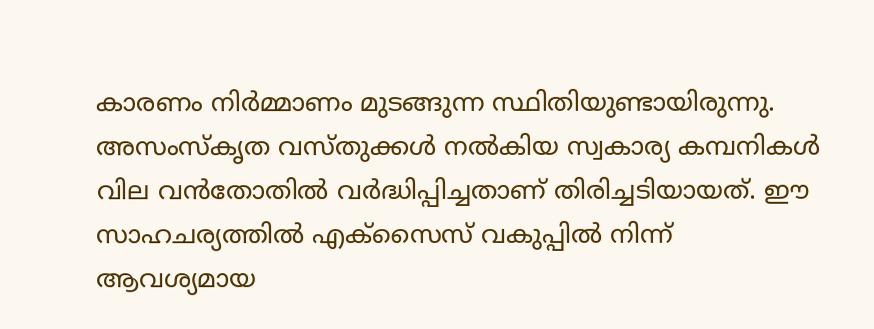കാരണം നിര്‍മ്മാണം മുടങ്ങുന്ന സ്ഥിതിയുണ്ടായിരുന്നു. അസംസ്‌കൃത വസ്തുക്കള്‍ നല്‍കിയ സ്വകാര്യ കമ്പനികള്‍ വില വന്‍തോതില്‍ വര്‍ദ്ധിപ്പിച്ചതാണ് തിരിച്ചടിയായത്. ഈ സാഹചര്യത്തില്‍ എക്‌സൈസ് വകുപ്പില്‍ നിന്ന് ആവശ്യമായ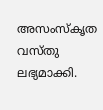അസംസ്‌കൃത വസ്തു ലഭ്യമാക്കി.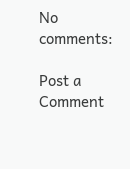No comments:

Post a Comment